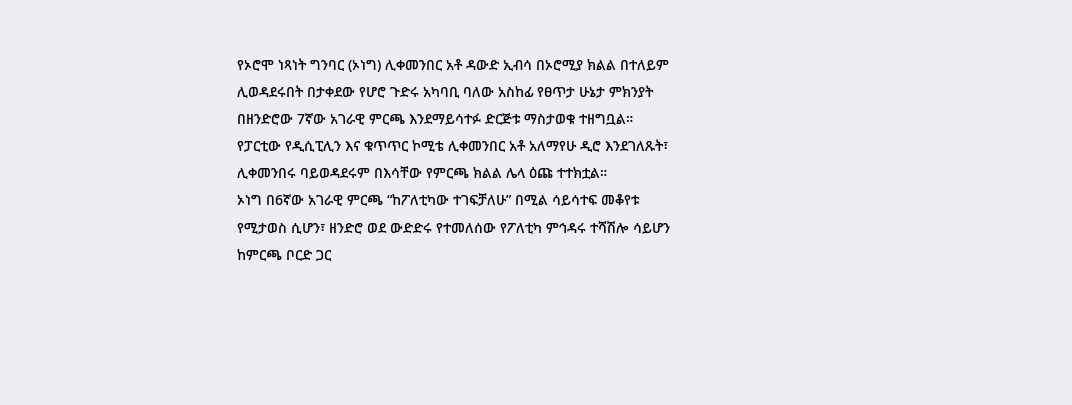የኦሮሞ ነጻነት ግንባር (ኦነግ) ሊቀመንበር አቶ ዳውድ ኢብሳ በኦሮሚያ ክልል በተለይም ሊወዳደሩበት በታቀደው የሆሮ ጉድሩ አካባቢ ባለው አስከፊ የፀጥታ ሁኔታ ምክንያት በዘንድሮው 7ኛው አገራዊ ምርጫ እንደማይሳተፉ ድርጅቱ ማስታወቁ ተዘግቧል።
የፓርቲው የዲሲፒሊን እና ቁጥጥር ኮሚቴ ሊቀመንበር አቶ አለማየሁ ዲሮ እንደገለጹት፣ ሊቀመንበሩ ባይወዳደሩም በእሳቸው የምርጫ ክልል ሌላ ዕጩ ተተክቷል።
ኦነግ በ6ኛው አገራዊ ምርጫ “ከፖለቲካው ተገፍቻለሁ” በሚል ሳይሳተፍ መቆየቱ የሚታወስ ሲሆን፣ ዘንድሮ ወደ ውድድሩ የተመለሰው የፖለቲካ ምኅዳሩ ተሻሽሎ ሳይሆን ከምርጫ ቦርድ ጋር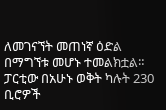ለመገናኘት መጠነኛ ዕድል በማግኘቱ መሆኑ ተመልክቷል።
ፓርቲው በአሁኑ ወቅት ካሉት 230 ቢሮዎች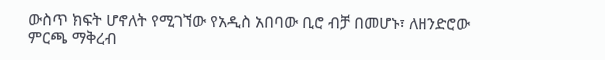ውስጥ ክፍት ሆኖለት የሚገኘው የአዲስ አበባው ቢሮ ብቻ በመሆኑ፣ ለዘንድሮው ምርጫ ማቅረብ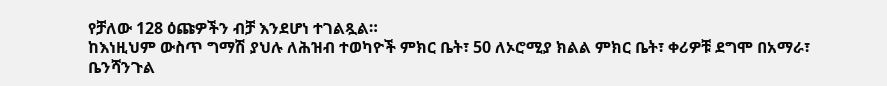የቻለው 128 ዕጩዎችን ብቻ እንደሆነ ተገልጿል።
ከእነዚህም ውስጥ ግማሽ ያህሉ ለሕዝብ ተወካዮች ምክር ቤት፣ 50 ለኦሮሚያ ክልል ምክር ቤት፣ ቀሪዎቹ ደግሞ በአማራ፣ ቤንሻንጉል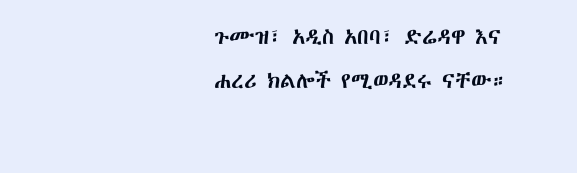ጉሙዝ፣ አዲስ አበባ፣ ድሬዳዋ እና ሐረሪ ክልሎች የሚወዳደሩ ናቸው።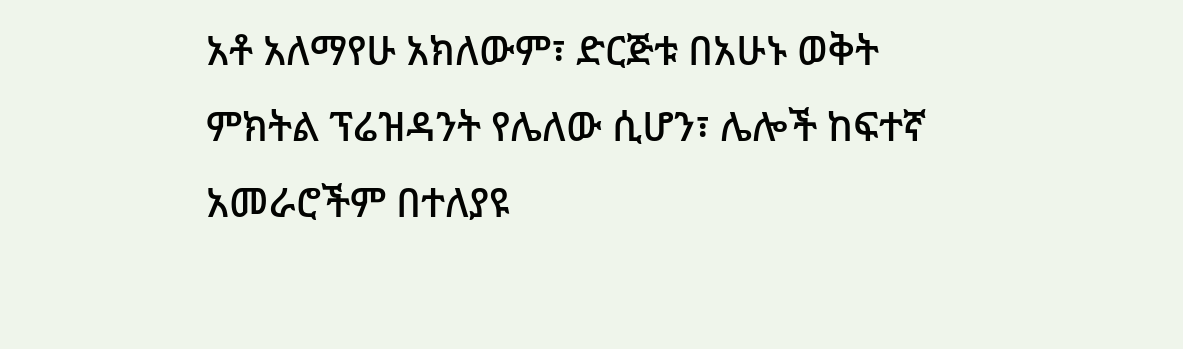አቶ አለማየሁ አክለውም፣ ድርጅቱ በአሁኑ ወቅት ምክትል ፕሬዝዳንት የሌለው ሲሆን፣ ሌሎች ከፍተኛ አመራሮችም በተለያዩ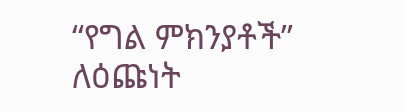“የግል ምክንያቶች” ለዕጩነት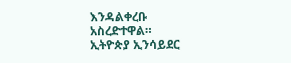እንዳልቀረቡ አስረድተዋል።
ኢትዮጵያ ኢንሳይደር